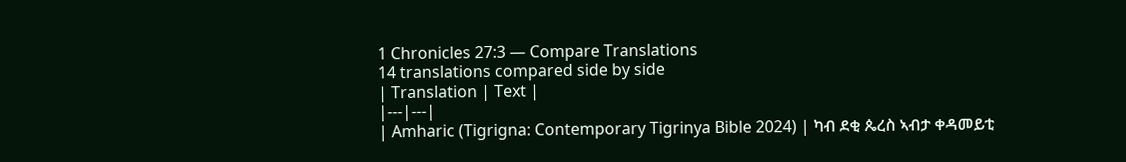1 Chronicles 27:3 — Compare Translations
14 translations compared side by side
| Translation | Text |
|---|---|
| Amharic (Tigrigna: Contemporary Tigrinya Bible 2024) | ካብ ደቂ ጴረስ ኣብታ ቀዳመይቲ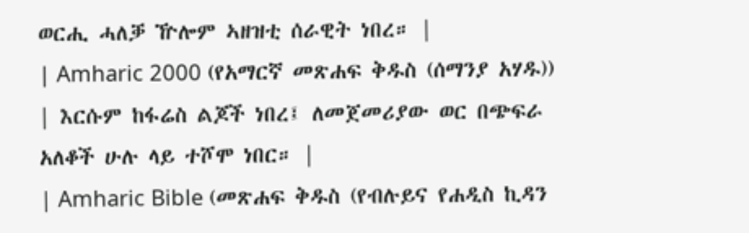ወርሒ ሓለቓ ዅሎም ኣዘዝቲ ሰራዊት ነበረ። |
| Amharic 2000 (የአማርኛ መጽሐፍ ቅዱስ (ሰማንያ አሃዱ)) | እርሱም ከፋሬስ ልጆች ነበረ፤ ለመጀመሪያው ወር በጭፍራ አለቆች ሁሉ ላይ ተሾሞ ነበር። |
| Amharic Bible (መጽሐፍ ቅዱስ (የብሉይና የሐዲስ ኪዳን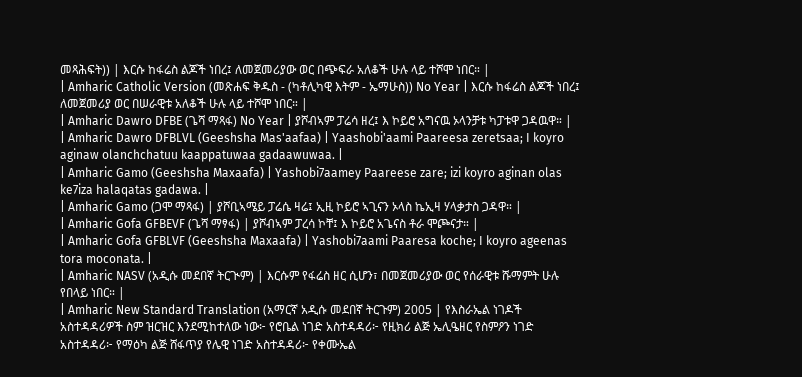መጻሕፍት)) | እርሱ ከፋሬስ ልጆች ነበረ፤ ለመጀመሪያው ወር በጭፍራ አለቆች ሁሉ ላይ ተሾሞ ነበር። |
| Amharic Catholic Version (መጽሐፍ ቅዱስ - (ካቶሊካዊ እትም - ኤማሁስ)) No Year | እርሱ ከፋሬስ ልጆች ነበረ፤ ለመጀመሪያ ወር በሠራዊቱ አለቆች ሁሉ ላይ ተሾሞ ነበር። |
| Amharic Dawro DFBE (ጌሻ ማጻፋ) No Year | ያሾብኣም ፓሬሳ ዘረ፤ እ ኮይሮ አግናዉ ኦላንቻቱ ካፓቱዋ ጋዳዉዋ። |
| Amharic Dawro DFBLVL (Geeshsha Mas'aafaa) | Yaashobi'aami Paareesa zeretsaa; I koyro aginaw olanchchatuu kaappatuwaa gadaawuwaa. |
| Amharic Gamo (Geeshsha Maxaafa) | Yashobi7aamey Paareese zare; izi koyro aginan olas ke7iza halaqatas gadawa. |
| Amharic Gamo (ጋሞ ማጻፋ) | ያሾቢኣሜይ ፓሬሴ ዛሬ፤ ኢዚ ኮይሮ ኣጊናን ኦላስ ኬኢዛ ሃላቃታስ ጋዳዋ። |
| Amharic Gofa GFBEVF (ጌሻ ማፃፋ) | ያሾብኣም ፓረሳ ኮቸ፤ እ ኮይሮ አጌናስ ቶራ ሞጮናታ። |
| Amharic Gofa GFBLVF (Geeshsha Maxaafa) | Yashobi7aami Paaresa koche; I koyro ageenas tora moconata. |
| Amharic NASV (አዲሱ መደበኛ ትርጒም) | እርሱም የፋሬስ ዘር ሲሆን፣ በመጀመሪያው ወር የሰራዊቱ ሹማምት ሁሉ የበላይ ነበር። |
| Amharic New Standard Translation (አማርኛ አዲሱ መደበኛ ትርጉም) 2005 | የእስራኤል ነገዶች አስተዳዳሪዎች ስም ዝርዝር እንደሚከተለው ነው፦ የሮቤል ነገድ አስተዳዳሪ፦ የዚክሪ ልጅ ኤሊዔዘር የስምዖን ነገድ አስተዳዳሪ፦ የማዕካ ልጅ ሸፋጥያ የሌዊ ነገድ አስተዳዳሪ፦ የቀሙኤል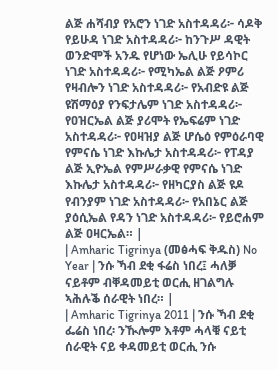ልጅ ሐሻብያ የአሮን ነገድ አስተዳዳሪ፦ ሳዶቅ የይሁዳ ነገድ አስተዳዳሪ፦ ከንጉሥ ዳዊት ወንድሞች አንዱ የሆነው ኤሊሁ የይሳኮር ነገድ አስተዳዳሪ፦ የሚካኤል ልጅ ዖምሪ የዛብሎን ነገድ አስተዳዳሪ፦ የአብድዩ ልጅ ዩሽማዕያ የንፍታሌም ነገድ አስተዳዳሪ፦ የዐዝርኤል ልጅ ያሪሞት የኤፍሬም ነገድ አስተዳዳሪ፦ የዐዛዝያ ልጅ ሆሴዕ የምዕራባዊ የምናሴ ነገድ እኩሌታ አስተዳዳሪ፦ የፐዳያ ልጅ ኢዮኤል የምሥራቃዊ የምናሴ ነገድ እኩሌታ አስተዳዳሪ፦ የዘካርያስ ልጅ ዩዶ የብንያም ነገድ አስተዳዳሪ፦ የአበኔር ልጅ ያዕሲኤል የዳን ነገድ አስተዳዳሪ፦ የይሮሐም ልጅ ዐዛርኤል። |
| Amharic Tigrinya (መፅሓፍ ቅዱስ) No Year | ንሱ ኻብ ደቂ ፋሬስ ነበረ፤ ሓለቓ ናይቶም ብቐዳመይቲ ወርሒ ዘገልግሉ ኣሕሉቕ ሰራዊት ነበረ። |
| Amharic Tigrinya 2011 | ንሱ ኻብ ደቂ ፌሬስ ነበረ፡ ንዂሎም እቶም ሓላቑ ናይቲ ሰራዊት ናይ ቀዳመይቲ ወርሒ ንሱ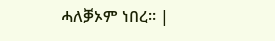ሓለቓኦም ነበረ። |